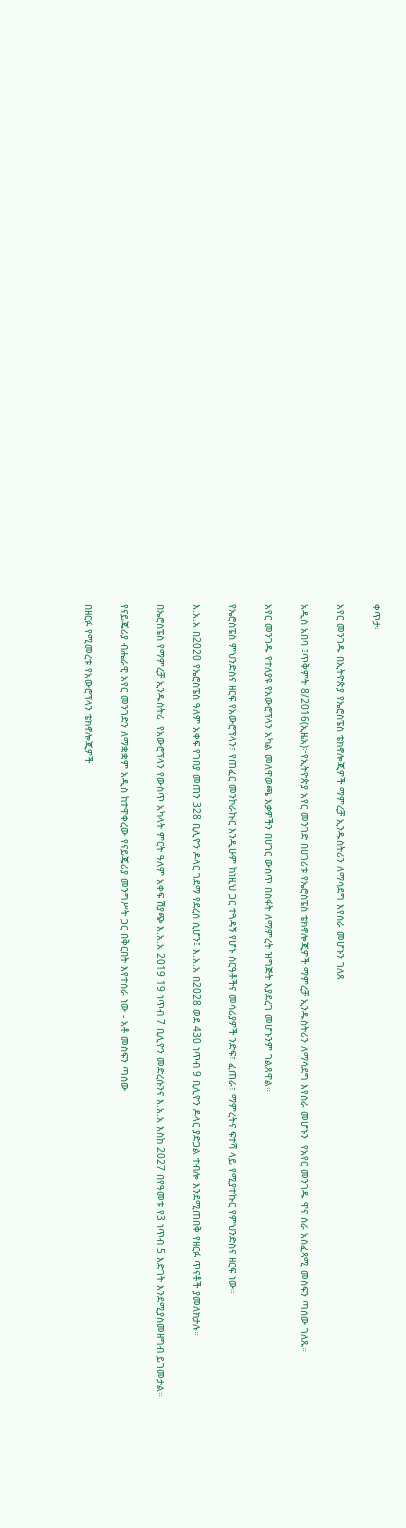ቀጥታ፡

አየር መንገዱ በኢትዮጵያ የኤሮስፔስ ቴክኖሎጂዎች ማምረቻ ኢንዱስትሪን ለማሳደግ እየሰራ መሆኑን ገለጸ

አዲስ አበባ ፤ጥቅምት 8/2016(ኢዜአ)፦የኢትዮጵያ አየር መንገድ በሀገሪቱ የኤሮስፔስ ቴክኖሎጂዎች ማምረቻ ኢንዱስትሪን ለማሳደግ እየሰራ መሆኑን  የአየር መንገዱ ዋና ስራ አስፈጻሚ መስፍን ጣሰው ገለጹ።

አየር መንገዱ የተለያዩ የአውሮፕላን አካል መለዋወጫ እቃዎችን በሀገር ውስጥ በስፋት ለማምረት ዝግጅት እያደረገ መሆኑንም ገልጸዋል።

የኤሮስፔስ ምህንድስና ዘርፍ የአውሮፕላን፣ የጠፈር መንኮራኩር እንዲሁም ከነዚህ ጋር ተጓዳኝ የሆኑ ስርዓቶችና መሳሪያዎች ንድፍ፣ ፈጠራ፣ ማምረትና ፍተሻ ላይ የሚያተኩር የምህንድስና ዘርፍ ነው።

እ.አ.አ በ2020 የኤሮስፔስ ዓለም አቀፍ የገበያ መጠን 328 ቢሊዮን ዶላር ገደማ የደረሰ ሲሆን፤ እ.አ.አ በ2028 ወደ 430 ነጥብ 9 ቢሊዮን ዶላር ያድጋል ተብሎ እንደሚጠበቅ የዘርፉ ጥናቶች ያመለክታሉ።

በኤሮስፔስ የማምረቻ ኢንዱስትሪ  የአውሮፕላን የውስጥ አካላት ምርት ዓለም አቀፍ ሽያጭ እ.አ.አ 2019 19 ነጥብ 7 ቢሊዮን መድረሱንና እ.አ.አ እስከ 2027 በየዓመቱ የ3 ነጥብ 5 እድገት እንደሚያስመዘግብ ይገመታል።

የናይጄሪያ ብሔራዊ አየር መንገድን ለማቋቋም አዲስ ከተዋቀረው የናይጄሪያ መንግሥት ጋር በቅርበት እየተሰራ ነው - አቶ መስፍን ጣሰው

በዘርፉ የሚመረቱ የአውሮፕላን ቴክኖሎጂዎች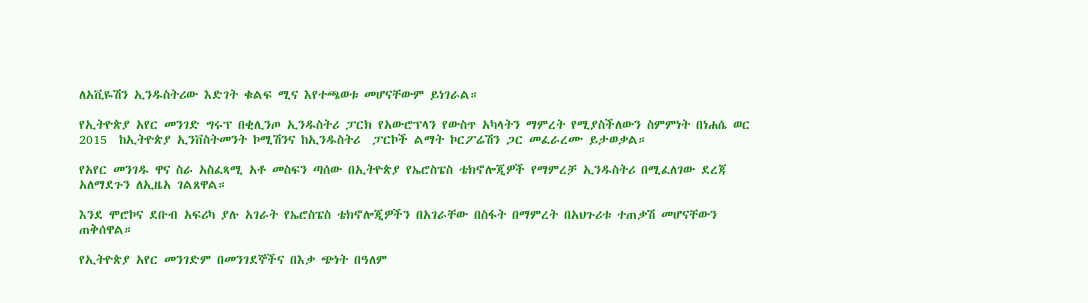ለአቪዬሽን ኢንዱስትሪው እድገት ቁልፍ ሚና እየተጫወቱ መሆናቸውም ይነገራል።

የኢትዮጵያ አየር መንገድ ግሩፕ በቂሊንጦ ኢንዱስትሪ ፓርክ የአውሮፕላን የውስጥ አካላትን ማምረት የሚያስችለውን ስምምነት በነሐሴ ወር 2015  ከኢትዮጵያ ኢንቨስትመንት ኮሚሽንና ከኢንዱስትሪ  ፓርኮች ልማት ኮርፖሬሽን ጋር መፈራረሙ ይታወቃል።

የአየር መንገዱ ዋና ስራ አስፈጻሚ አቶ መስፍን ጣሰው በኢትዮጵያ የኤሮስፔስ ቴክኖሎጂዎች የማምረቻ ኢንዱስትሪ በሚፈለገው ደረጃ አለማደጉን ለኢዜአ ገልጸዋል።

እንደ ሞሮኮና ደቡብ አፍሪካ ያሉ አገራት የኤሮስፔስ ቴክኖሎጂዎችን በአገራቸው በስፋት በማምረት በአህጉሪቱ ተጠቃሽ መሆናቸውን ጠቅሰዋል።

የኢትዮጵያ አየር መንገድም በመንገደኞችና በእቃ ጭነት በዓለም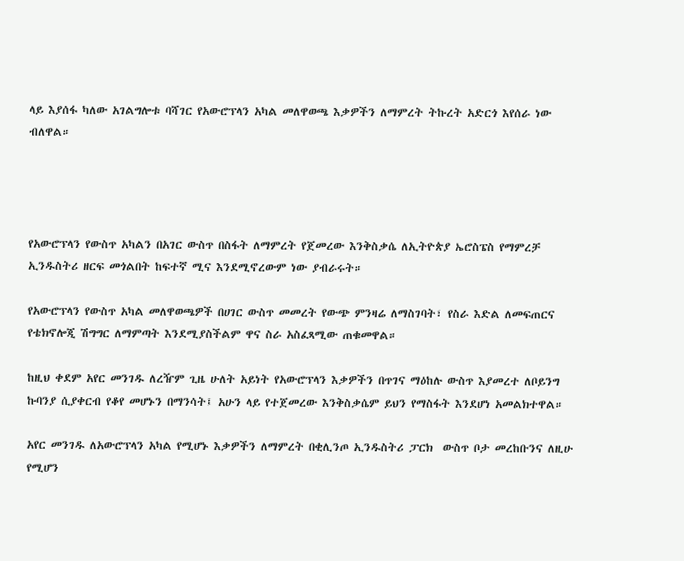ላይ እያሰፋ ካለው አገልግሎቱ ባሻገር የአውሮፕላን አካል መለዋወጫ እቃዎችን ለማምረት ትኩረት አድርጎ እየሰራ ነው ብለዋል።




የአውሮፕላን የውስጥ አካልን በአገር ውስጥ በስፋት ለማምረት የጀመረው እንቅስቃሴ ለኢትዮጵያ ኤሮስፔስ የማምረቻ ኢንዱስትሪ ዘርፍ መጎልበት ከፍተኛ ሚና እንደሚኖረውም ነው ያብራሩት።

የአውሮፕላን የውስጥ አካል መለዋወጫዎች በሀገር ውስጥ መመረት የውጭ ምንዛሬ ለማስገባት፣ የስራ እድል ለመፍጠርና የቴክኖሎጂ ሽግግር ለማምጣት እንደሚያስችልም ዋና ስራ አስፈጻሚው ጠቁመዋል።

ከዚህ ቀደም አየር መንገዱ ለረዥም ጊዜ ሁለት አይነት የአውሮፕላን እቃዎችን በጥገና ማዕከሉ ውስጥ እያመረተ ለቦይንግ ኩባንያ ሲያቀርብ የቆየ መሆኑን በማንሳት፤ አሁን ላይ የተጀመረው እንቅስቃሴም ይህን የማስፋት እንደሆነ አመልክተዋል።

አየር መንገዱ ለአውሮፕላን አካል የሚሆኑ እቃዎችን ለማምረት በቂሊንጦ ኢንዱስትሪ ፓርክ  ውስጥ ቦታ መረከቡንና ለዚሁ የሚሆን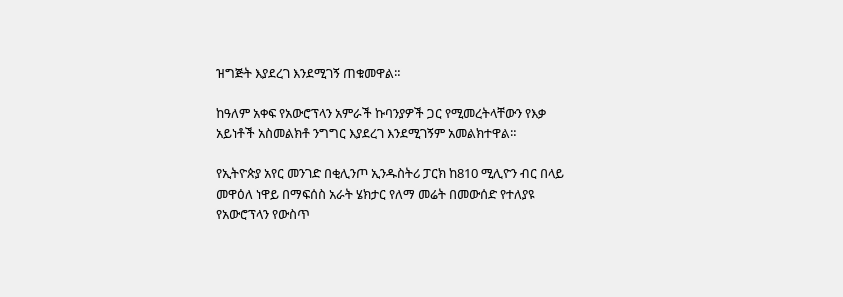ዝግጅት እያደረገ እንደሚገኝ ጠቁመዋል።

ከዓለም አቀፍ የአውሮፕላን አምራች ኩባንያዎች ጋር የሚመረትላቸውን የእቃ አይነቶች አስመልክቶ ንግግር እያደረገ እንደሚገኝም አመልክተዋል።

የኢትዮጵያ አየር መንገድ በቂሊንጦ ኢንዱስትሪ ፓርክ ከ810 ሚሊዮን ብር በላይ መዋዕለ ነዋይ በማፍሰስ አራት ሄክታር የለማ መሬት በመውሰድ የተለያዩ የአውሮፕላን የውስጥ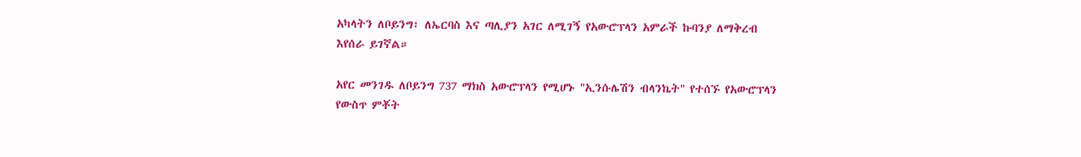አካላትን ለቦይንግ፣ ለኤርባስ እና ጣሊያን አገር ለሚገኝ የአውሮፕላን አምራች ኩባንያ ለማቅረብ እየሰራ ይገኛል።

አየር መንገዱ ለቦይንግ 737 ማክስ አውሮፕላን የሚሆኑ "ኢንሱሌሽን ብላንኬት" የተሰኙ የአውሮፕላን የውስጥ ምቾት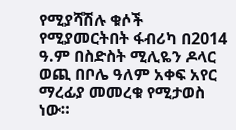የሚያሻሽሉ ቁሶች የሚያመርትበት ፋብሪካ በ2014 ዓ.ም በስድስት ሚሊዬን ዶላር ወጪ በቦሌ ዓለም አቀፍ አየር ማረፊያ መመረቁ የሚታወስ ነው።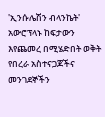'ኢንሱሌሽን ብላንኬት' አውሮፕላኑ ከፍታውን እየጨመረ በሚሄድበት ወቅት የበረራ አስተናጋጆችና መንገደኞችን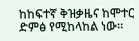ከከፍተኛ ቅዝቃዜና ከሞተር ድምፅ የሚከላከል ነው።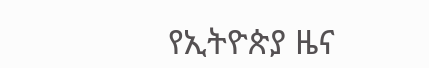የኢትዮጵያ ዜና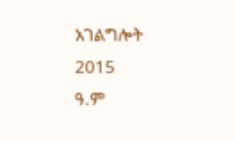አገልግሎት
2015
ዓ.ም